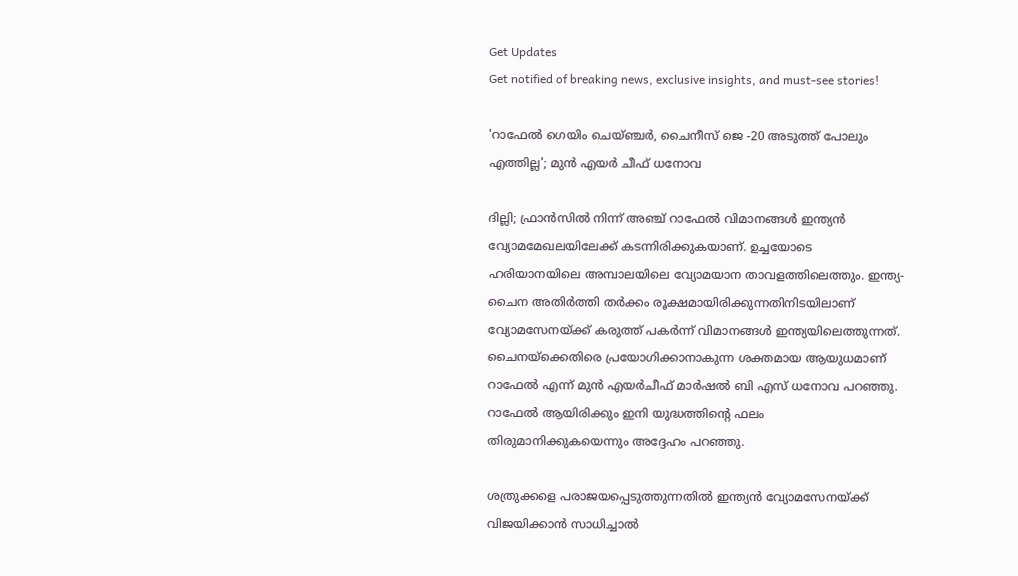Get Updates
Get notified of breaking news, exclusive insights, and must-see stories!

'റാഫേൽ ഗെയിം ചെയ്ഞ്ചർ, ചൈനീസ് ജെ -20 അടുത്ത് പോലും എത്തില്ല'; മുൻ എയർ ചീഫ് ധനോവ

ദില്ലി; ഫ്രാൻസിൽ നിന്ന് അഞ്ച് റാഫേൽ വിമാനങ്ങൾ ഇന്ത്യൻ വ്യോമമേഖലയിലേക്ക് കടന്നിരിക്കുകയാണ്. ഉച്ചയോടെ ഹരിയാനയിലെ അമ്പാലയിലെ വ്യോമയാന താവളത്തിലെത്തും. ഇന്ത്യ-ചൈന അതിർത്തി തർക്കം രൂക്ഷമായിരിക്കുന്നതിനിടയിലാണ് വ്യോമസേനയ്ക്ക് കരുത്ത് പകർന്ന് വിമാനങ്ങൾ ഇന്ത്യയിലെത്തുന്നത്. ചൈനയ്ക്കെതിരെ പ്രയോഗിക്കാനാകുന്ന ശക്തമായ ആയുധമാണ് റാഫേൽ എന്ന് മുൻ എയർചീഫ് മാർഷൽ ബി എസ് ധനോവ പറഞ്ഞു. റാഫേൽ ആയിരിക്കും ഇനി യുദ്ധത്തിന്റെ ഫലം തിരുമാനിക്കുകയെന്നും അദ്ദേഹം പറഞ്ഞു.

ശത്രുക്കളെ പരാജയപ്പെടുത്തുന്നതിൽ ഇന്ത്യൻ വ്യോമസേനയ്ക്ക് വിജയിക്കാൻ സാധിച്ചാൽ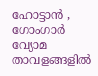ഹോട്ടാൻ , ഗോംഗാർ വ്യോമ താവളങ്ങളിൽ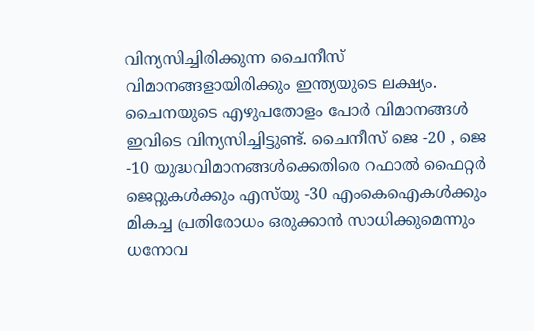വിന്യസിച്ചിരിക്കുന്ന ചൈനീസ് വിമാനങ്ങളായിരിക്കും ഇന്ത്യയുടെ ലക്ഷ്യം. ചൈനയുടെ എഴുപതോളം പോർ വിമാനങ്ങൾ ഇവിടെ വിന്യസിച്ചിട്ടുണ്ട്. ചൈനീസ് ജെ -20 , ജെ -10 യുദ്ധവിമാനങ്ങൾക്കെതിരെ റഫാൽ ഫൈറ്റർ ജെറ്റുകൾക്കും എസ്‌യു -30 എം‌കെ‌ഐകൾക്കും മികച്ച പ്രതിരോധം ഒരുക്കാൻ സാധിക്കുമെന്നും ധനോവ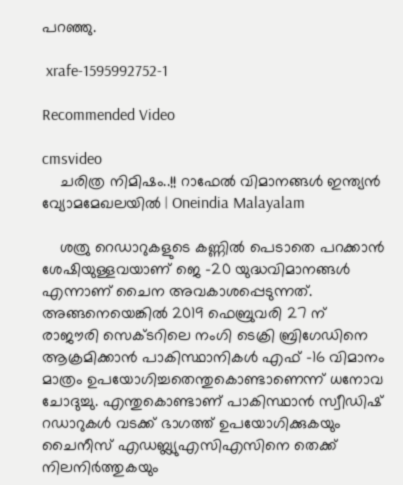പറഞ്ഞു.

 xrafe-1595992752-1

Recommended Video

cmsvideo
    ചരിത്ര നിമിഷം..!! റാഫേൽ വിമാനങ്ങൾ ഇന്ത്യൻ വ്യോമമേഖലയിൽ | Oneindia Malayalam

    ശത്രു റെഡാറുകളുടെ കണ്ണിൽ പെടാതെ പറക്കാൻ ശേഷിയുള്ളവയാണ് ജെ -20 യുദ്ധവിമാനങ്ങൾ എന്നാണ് ചൈന അവകാശപ്പെടുന്നത്. അങ്ങനെയെങ്കിൽ 2019 ഫെബ്രുവരി 27 ന് രാജൗരി സെക്ടറിലെ നംഗി ടെക്രി ബ്രിഗേഡിനെ ആക്രമിക്കാൻ പാകിസ്ഥാനികൾ എഫ് -16 വിമാനം മാത്രം ഉപയോഗിച്ചതെന്തുകൊണ്ടാണെന്ന് ധനോവ ചോദുച്ചു. എന്തുകൊണ്ടാണ് പാകിസ്ഥാൻ സ്വീഡിഷ് റഡാറുകൾ വടക്ക് ഭാഗത്ത് ഉപയോഗിക്കുകയും ചൈനീസ് എഡബ്ല്യുഎസിഎസിനെ തെക്ക് നിലനിർത്തുകയും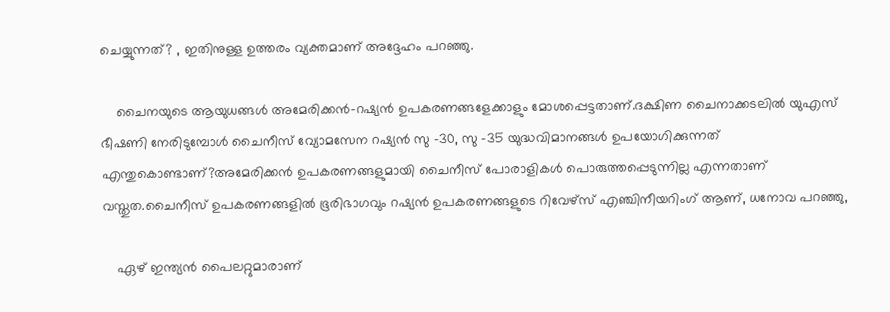ചെയ്യുന്നത്? , ഇതിനുള്ള ഉത്തരം വ്യക്തമാണ് അദ്ദേഹം പറഞ്ഞു.

    ചൈനയുടെ ആയുധങ്ങൾ അമേരിക്കൻ-റഷ്യൻ ഉപകരണങ്ങളേക്കാളും മോശപ്പെട്ടതാണ്.ദക്ഷിണ ചൈനാക്കടലിൽ യുഎസ് ഭീഷണി നേരിടുമ്പോൾ ചൈനീസ് വ്യോമസേന റഷ്യൻ സു -30, സു -35 യുദ്ധവിമാനങ്ങൾ ഉപയോഗിക്കുന്നത് എന്തുകൊണ്ടാണ്?അമേരിക്കൻ ഉപകരണങ്ങളുമായി ചൈനീസ് പോരാളികൾ പൊരുത്തപ്പെടുന്നില്ല എന്നതാണ് വസ്തുത.ചൈനീസ് ഉപകരണങ്ങളിൽ ഭൂരിഭാഗവും റഷ്യൻ ഉപകരണങ്ങളുടെ റിവേഴ്സ് എഞ്ചിനീയറിംഗ് ആണ്, ധനോവ പറഞ്ഞു,

    ഏഴ് ഇന്ത്യൻ പൈലറ്റുമാരാണ്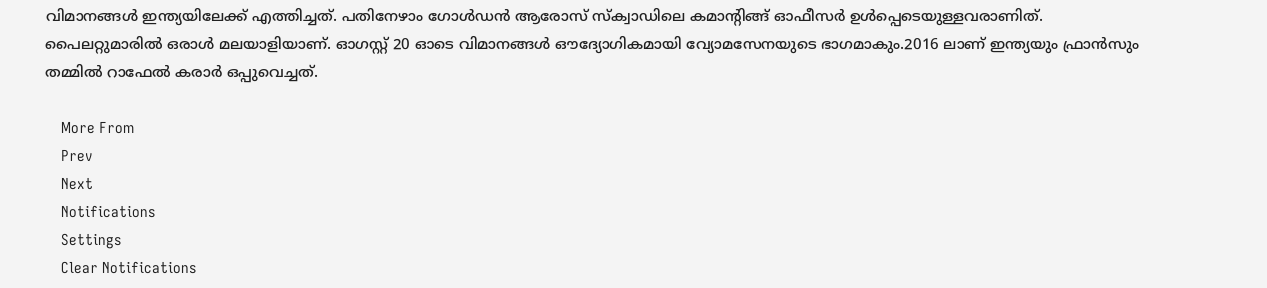വിമാനങ്ങൾ ഇന്ത്യയിലേക്ക് എത്തിച്ചത്. പതിനേഴാം ഗോൾഡൻ ആരോസ് സ്ക്വാഡിലെ കമാന്റിങ്ങ് ഓഫീസർ ഉൾപ്പെടെയുള്ളവരാണിത്. പൈലറ്റുമാരിൽ ഒരാൾ മലയാളിയാണ്. ഓഗസ്റ്റ് 20 ഓടെ വിമാനങ്ങൾ ഔദ്യോഗികമായി വ്യോമസേനയുടെ ഭാഗമാകും.2016 ലാണ് ഇന്ത്യയും ഫ്രാൻസും തമ്മിൽ റാഫേൽ കരാർ ഒപ്പുവെച്ചത്.

    More From
    Prev
    Next
    Notifications
    Settings
    Clear Notifications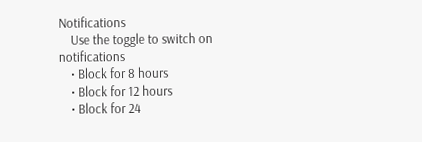Notifications
    Use the toggle to switch on notifications
    • Block for 8 hours
    • Block for 12 hours
    • Block for 24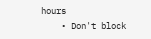hours
    • Don't block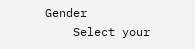Gender
    Select your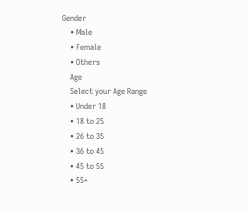Gender
    • Male
    • Female
    • Others
    Age
    Select your Age Range
    • Under 18
    • 18 to 25
    • 26 to 35
    • 36 to 45
    • 45 to 55
    • 55+